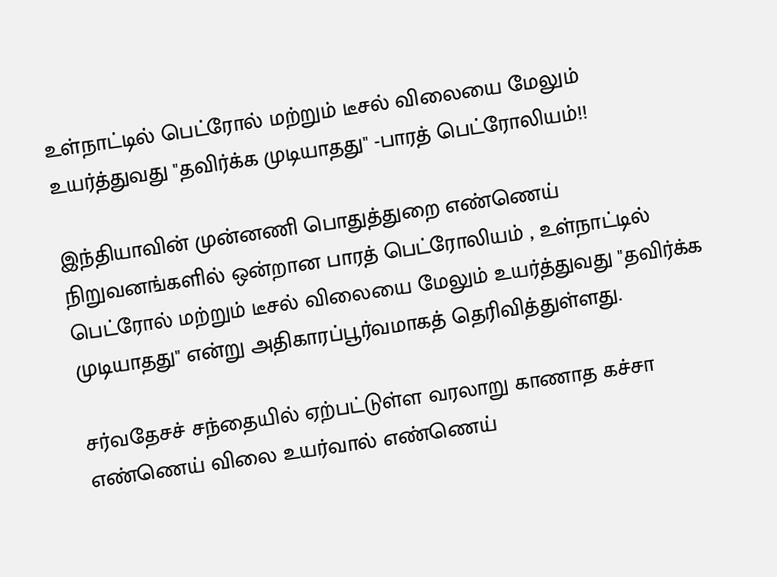உள்நாட்டில் பெட்ரோல் மற்றும் டீசல் விலையை மேலும் உயர்த்துவது "தவிர்க்க முடியாதது" -பாரத் பெட்ரோலியம்!!

இந்தியாவின் முன்னணி பொதுத்துறை எண்ணெய் நிறுவனங்களில் ஒன்றான பாரத் பெட்ரோலியம் , உள்நாட்டில் பெட்ரோல் மற்றும் டீசல் விலையை மேலும் உயர்த்துவது "தவிர்க்க முடியாதது" என்று அதிகாரப்பூர்வமாகத் தெரிவித்துள்ளது.

சர்வதேசச் சந்தையில் ஏற்பட்டுள்ள வரலாறு காணாத கச்சா எண்ணெய் விலை உயர்வால் எண்ணெய்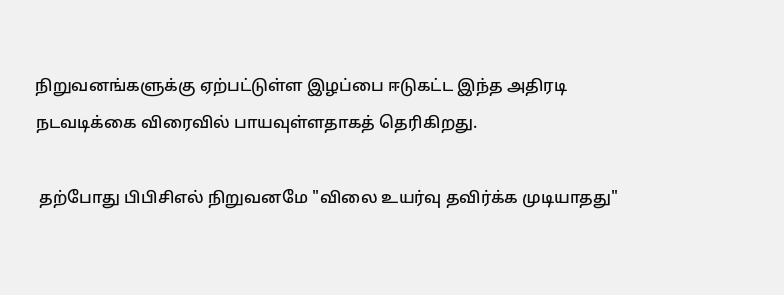நிறுவனங்களுக்கு ஏற்பட்டுள்ள இழப்பை ஈடுகட்ட இந்த அதிரடி நடவடிக்கை விரைவில் பாயவுள்ளதாகத் தெரிகிறது.

 தற்போது பிபிசிஎல் நிறுவனமே "விலை உயர்வு தவிர்க்க முடியாதது"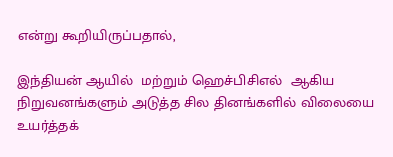என்று கூறியிருப்பதால்,

இந்தியன் ஆயில்  மற்றும் ஹெச்பிசிஎல்  ஆகிய நிறுவனங்களும் அடுத்த சில தினங்களில் விலையை உயர்த்தக்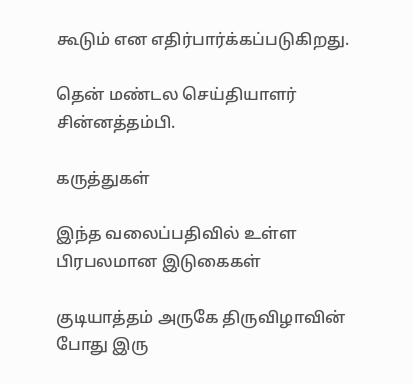கூடும் என எதிர்பார்க்கப்படுகிறது.

தென் மண்டல செய்தியாளர் சின்னத்தம்பி.

கருத்துகள்

இந்த வலைப்பதிவில் உள்ள பிரபலமான இடுகைகள்

குடியாத்தம் அருகே திருவிழாவின் போது இரு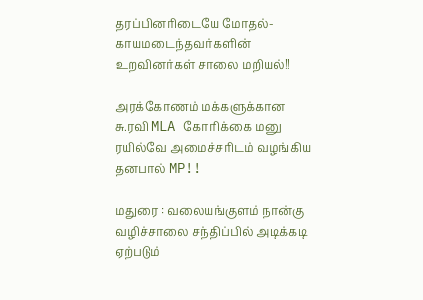தரப்பினரிடையே மோதல்- காயமடைந்தவர்களின் உறவினர்கள் சாலை மறியல்!!

அரக்கோணம் மக்களுக்கான சு.ரவி MLA கோரிக்கை மனு ரயில்வே அமைச்சரிடம் வழங்கிய தனபால் MP!!

மதுரை : வலையங்குளம் நான்கு வழிச்சாலை சந்திப்பில் அடிக்கடி ஏற்படும்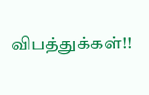விபத்துக்கள்!!